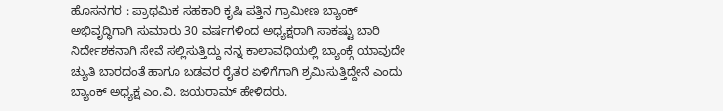ಹೊಸನಗರ : ಪ್ರಾಥಮಿಕ ಸಹಕಾರಿ ಕೃಷಿ ಪತ್ತಿನ ಗ್ರಾಮೀಣ ಬ್ಯಾಂಕ್ ಅಭಿವೃದ್ಧಿಗಾಗಿ ಸುಮಾರು 30 ವರ್ಷಗಳಿಂದ ಅಧ್ಯಕ್ಷರಾಗಿ ಸಾಕಷ್ಟು ಬಾರಿ ನಿರ್ದೇಶಕನಾಗಿ ಸೇವೆ ಸಲ್ಲಿಸುತ್ತಿದ್ದು ನನ್ನ ಕಾಲಾವಧಿಯಲ್ಲಿ ಬ್ಯಾಂಕ್ಗೆ ಯಾವುದೇ ಚ್ಯುತಿ ಬಾರದಂತೆ ಹಾಗೂ ಬಡವರ ರೈತರ ಏಳಿಗೆಗಾಗಿ ಶ್ರಮಿಸುತ್ತಿದ್ದೇನೆ ಎಂದು ಬ್ಯಾಂಕ್ ಅಧ್ಯಕ್ಷ ಎಂ.ವಿ. ಜಯರಾಮ್ ಹೇಳಿದರು.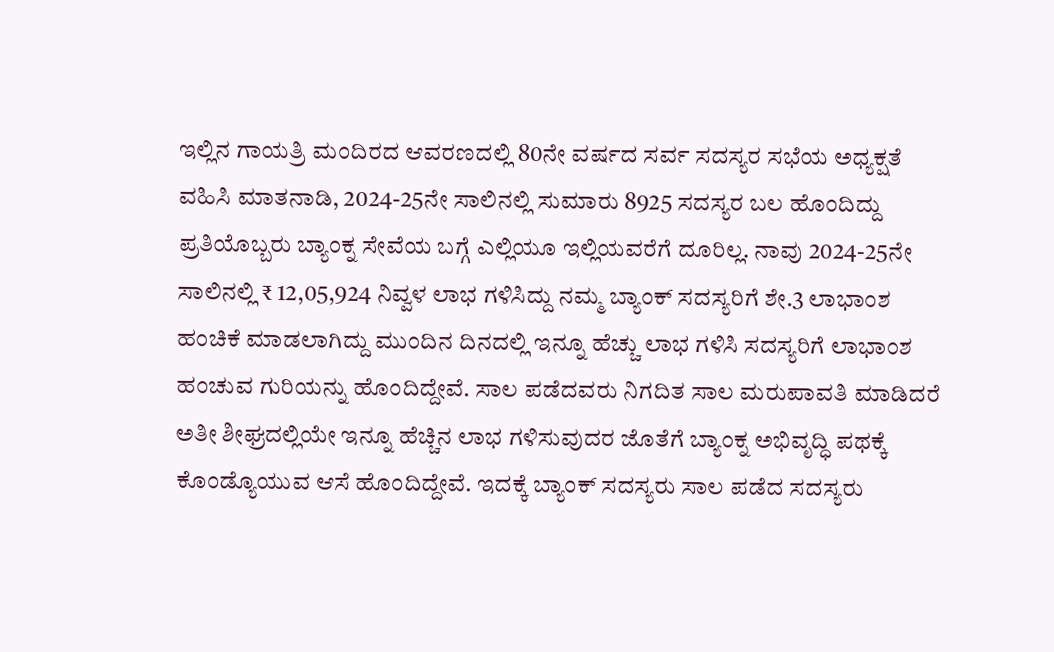ಇಲ್ಲಿನ ಗಾಯತ್ರಿ ಮಂದಿರದ ಆವರಣದಲ್ಲಿ 80ನೇ ವರ್ಷದ ಸರ್ವ ಸದಸ್ಯರ ಸಭೆಯ ಅಧ್ಯಕ್ಷತೆ ವಹಿಸಿ ಮಾತನಾಡಿ, 2024-25ನೇ ಸಾಲಿನಲ್ಲಿ ಸುಮಾರು 8925 ಸದಸ್ಯರ ಬಲ ಹೊಂದಿದ್ದು ಪ್ರತಿಯೊಬ್ಬರು ಬ್ಯಾಂಕ್ನ ಸೇವೆಯ ಬಗ್ಗೆ ಎಲ್ಲಿಯೂ ಇಲ್ಲಿಯವರೆಗೆ ದೂರಿಲ್ಲ. ನಾವು 2024-25ನೇ ಸಾಲಿನಲ್ಲಿ ₹ 12,05,924 ನಿವ್ವಳ ಲಾಭ ಗಳಿಸಿದ್ದು ನಮ್ಮ ಬ್ಯಾಂಕ್ ಸದಸ್ಯರಿಗೆ ಶೇ.3 ಲಾಭಾಂಶ ಹಂಚಿಕೆ ಮಾಡಲಾಗಿದ್ದು ಮುಂದಿನ ದಿನದಲ್ಲಿ ಇನ್ನೂ ಹೆಚ್ಚು ಲಾಭ ಗಳಿಸಿ ಸದಸ್ಯರಿಗೆ ಲಾಭಾಂಶ ಹಂಚುವ ಗುರಿಯನ್ನು ಹೊಂದಿದ್ದೇವೆ. ಸಾಲ ಪಡೆದವರು ನಿಗದಿತ ಸಾಲ ಮರುಪಾವತಿ ಮಾಡಿದರೆ ಅತೀ ಶೀಘ್ರದಲ್ಲಿಯೇ ಇನ್ನೂ ಹೆಚ್ಚಿನ ಲಾಭ ಗಳಿಸುವುದರ ಜೊತೆಗೆ ಬ್ಯಾಂಕ್ನ ಅಭಿವೃದ್ಧಿ ಪಥಕ್ಕೆ ಕೊಂಡ್ಯೊಯುವ ಆಸೆ ಹೊಂದಿದ್ದೇವೆ. ಇದಕ್ಕೆ ಬ್ಯಾಂಕ್ ಸದಸ್ಯರು ಸಾಲ ಪಡೆದ ಸದಸ್ಯರು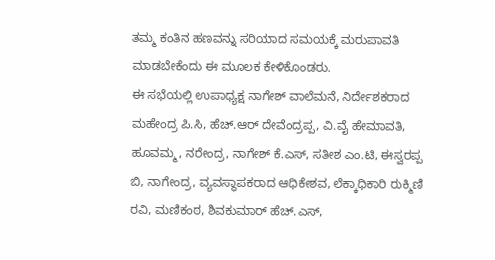ತಮ್ಮ ಕಂತಿನ ಹಣವನ್ನು ಸರಿಯಾದ ಸಮಯಕ್ಕೆ ಮರುಪಾವತಿ ಮಾಡಬೇಕೆಂದು ಈ ಮೂಲಕ ಕೇಳಿಕೊಂಡರು.
ಈ ಸಭೆಯಲ್ಲಿ ಉಪಾಧ್ಯಕ್ಷ ನಾಗೇಶ್ ವಾಲೆಮನೆ, ನಿರ್ದೇಶಕರಾದ ಮಹೇಂದ್ರ ಪಿ.ಸಿ, ಹೆಚ್.ಆರ್ ದೇವೆಂದ್ರಪ್ಪ, ವಿ.ವೈ ಹೇಮಾವತಿ, ಹೂವಮ್ಮ, ನರೇಂದ್ರ, ನಾಗೇಶ್ ಕೆ.ಎಸ್, ಸತೀಶ ಎಂ.ಟಿ, ಈಸ್ವರಪ್ಪ ಬಿ, ನಾಗೇಂದ್ರ, ವ್ಯವಸ್ಥಾಪಕರಾದ ಆಧಿಕೇಶವ, ಲೆಕ್ಕಾಧಿಕಾರಿ ರುಕ್ಮಿಣಿ ರವಿ, ಮಣಿಕಂಠ, ಶಿವಕುಮಾರ್ ಹೆಚ್.ಎಸ್,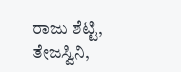ರಾಜು ಶೆಟ್ಟಿ, ತೇಜಸ್ವಿನಿ,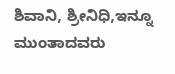ಶಿವಾನಿ, ಶ್ರೀನಿಧಿ,ಇನ್ನೂ ಮುಂತಾದವರು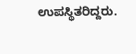ಉಪಸ್ಥಿತರಿದ್ದರು.